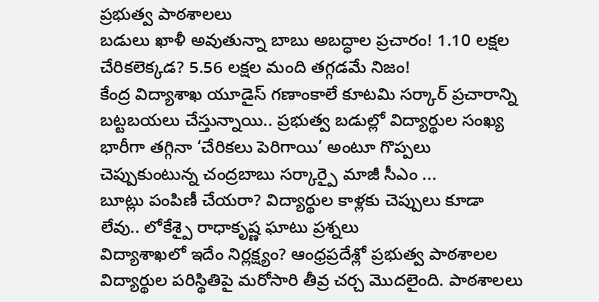ప్రభుత్వ పాఠశాలలు
బడులు ఖాళీ అవుతున్నా బాబు అబద్ధాల ప్రచారం! 1.10 లక్షల చేరికలెక్కడ? 5.56 లక్షల మంది తగ్గడమే నిజం!
కేంద్ర విద్యాశాఖ యూడైస్ గణాంకాలే కూటమి సర్కార్ ప్రచారాన్ని బట్టబయలు చేస్తున్నాయి.. ప్రభుత్వ బడుల్లో విద్యార్థుల సంఖ్య భారీగా తగ్గినా ‘చేరికలు పెరిగాయి’ అంటూ గొప్పలు చెప్పుకుంటున్న చంద్రబాబు సర్కార్పై మాజీ సీఎం ...
బూట్లు పంపిణీ చేయరా? విద్యార్థుల కాళ్లకు చెప్పులు కూడా లేవు.. లోకేశ్పై రాధాకృష్ణ ఘాటు ప్రశ్నలు
విద్యాశాఖలో ఇదేం నిర్లక్ష్యం? ఆంధ్రప్రదేశ్లో ప్రభుత్వ పాఠశాలల విద్యార్థుల పరిస్థితిపై మరోసారి తీవ్ర చర్చ మొదలైంది. పాఠశాలలు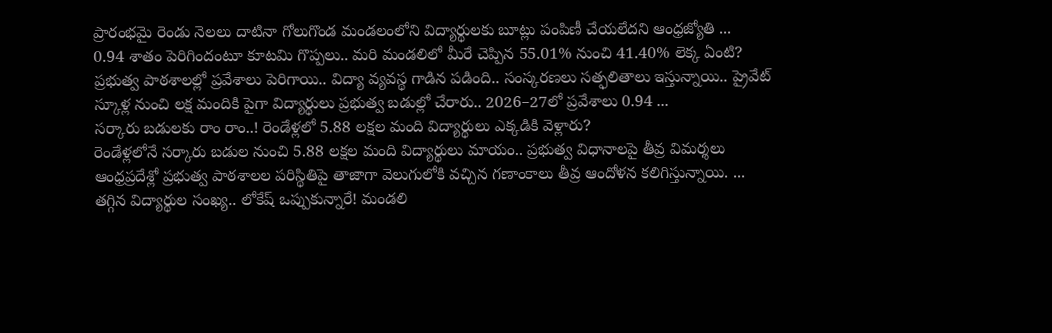ప్రారంభమై రెండు నెలలు దాటినా గోలుగొండ మండలంలోని విద్యార్థులకు బూట్లు పంపిణీ చేయలేదని ఆంధ్రజ్యోతి ...
0.94 శాతం పెరిగిందంటూ కూటమి గొప్పలు.. మరి మండలిలో మీరే చెప్పిన 55.01% నుంచి 41.40% లెక్క ఏంటి?
ప్రభుత్వ పాఠశాలల్లో ప్రవేశాలు పెరిగాయి.. విద్యా వ్యవస్థ గాడిన పడింది.. సంస్కరణలు సత్ఫలితాలు ఇస్తున్నాయి.. ప్రైవేట్ స్కూళ్ల నుంచి లక్ష మందికి పైగా విద్యార్థులు ప్రభుత్వ బడుల్లో చేరారు.. 2026–27లో ప్రవేశాలు 0.94 ...
సర్కారు బడులకు రాం రాం..! రెండేళ్లలో 5.88 లక్షల మంది విద్యార్థులు ఎక్కడికి వెళ్లారు?
రెండేళ్లలోనే సర్కారు బడుల నుంచి 5.88 లక్షల మంది విద్యార్థులు మాయం.. ప్రభుత్వ విధానాలపై తీవ్ర విమర్శలు ఆంధ్రప్రదేశ్లో ప్రభుత్వ పాఠశాలల పరిస్థితిపై తాజాగా వెలుగులోకి వచ్చిన గణాంకాలు తీవ్ర ఆందోళన కలిగిస్తున్నాయి. ...
తగ్గిన విద్యార్థుల సంఖ్య.. లోకేష్ ఒప్పుకున్నారే! మండలి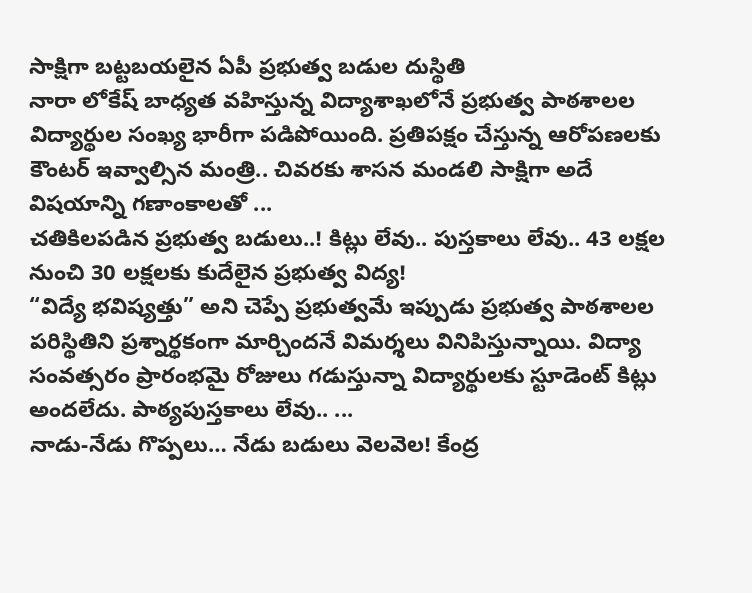సాక్షిగా బట్టబయలైన ఏపీ ప్రభుత్వ బడుల దుస్థితి
నారా లోకేష్ బాధ్యత వహిస్తున్న విద్యాశాఖలోనే ప్రభుత్వ పాఠశాలల విద్యార్థుల సంఖ్య భారీగా పడిపోయింది. ప్రతిపక్షం చేస్తున్న ఆరోపణలకు కౌంటర్ ఇవ్వాల్సిన మంత్రి.. చివరకు శాసన మండలి సాక్షిగా అదే విషయాన్ని గణాంకాలతో ...
చతికిలపడిన ప్రభుత్వ బడులు..! కిట్లు లేవు.. పుస్తకాలు లేవు.. 43 లక్షల నుంచి 30 లక్షలకు కుదేలైన ప్రభుత్వ విద్య!
“విద్యే భవిష్యత్తు” అని చెప్పే ప్రభుత్వమే ఇప్పుడు ప్రభుత్వ పాఠశాలల పరిస్థితిని ప్రశ్నార్థకంగా మార్చిందనే విమర్శలు వినిపిస్తున్నాయి. విద్యా సంవత్సరం ప్రారంభమై రోజులు గడుస్తున్నా విద్యార్థులకు స్టూడెంట్ కిట్లు అందలేదు. పాఠ్యపుస్తకాలు లేవు.. ...
నాడు-నేడు గొప్పలు… నేడు బడులు వెలవెల! కేంద్ర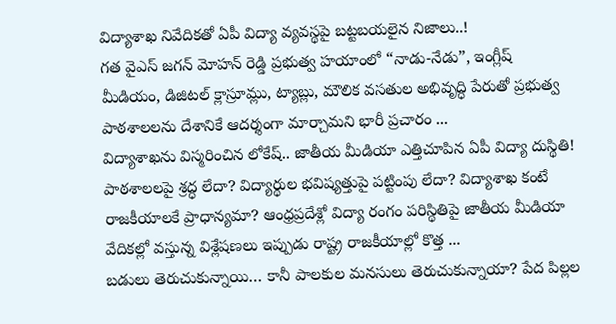విద్యాశాఖ నివేదికతో ఏపీ విద్యా వ్యవస్థపై బట్టబయలైన నిజాలు..!
గత వైఎస్ జగన్ మోహన్ రెడ్డి ప్రభుత్వ హయాంలో “నాడు-నేడు”, ఇంగ్లీష్ మీడియం, డిజిటల్ క్లాస్రూమ్లు, ట్యాబ్లు, మౌలిక వసతుల అభివృద్ధి పేరుతో ప్రభుత్వ పాఠశాలలను దేశానికే ఆదర్శంగా మార్చామని భారీ ప్రచారం ...
విద్యాశాఖను విస్మరించిన లోకేష్.. జాతీయ మీడియా ఎత్తిచూపిన ఏపీ విద్యా దుస్థితి!
పాఠశాలలపై శ్రద్ధ లేదా? విద్యార్థుల భవిష్యత్తుపై పట్టింపు లేదా? విద్యాశాఖ కంటే రాజకీయాలకే ప్రాధాన్యమా? ఆంధ్రప్రదేశ్లో విద్యా రంగం పరిస్థితిపై జాతీయ మీడియా వేదికల్లో వస్తున్న విశ్లేషణలు ఇప్పుడు రాష్ట్ర రాజకీయాల్లో కొత్త ...
బడులు తెరుచుకున్నాయి… కానీ పాలకుల మనసులు తెరుచుకున్నాయా? పేద పిల్లల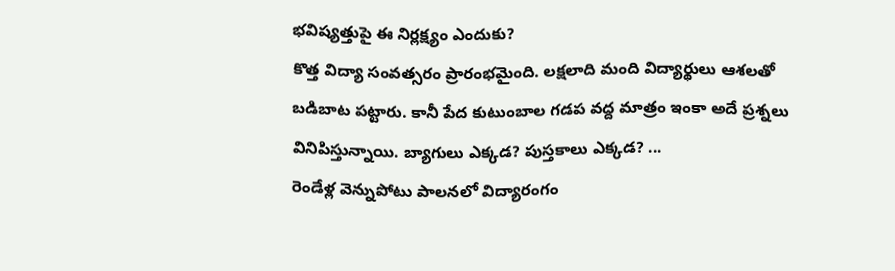భవిష్యత్తుపై ఈ నిర్లక్ష్యం ఎందుకు?
కొత్త విద్యా సంవత్సరం ప్రారంభమైంది. లక్షలాది మంది విద్యార్థులు ఆశలతో బడిబాట పట్టారు. కానీ పేద కుటుంబాల గడప వద్ద మాత్రం ఇంకా అదే ప్రశ్నలు వినిపిస్తున్నాయి. బ్యాగులు ఎక్కడ? పుస్తకాలు ఎక్కడ? ...
రెండేళ్ల వెన్నుపోటు పాలనలో విద్యారంగం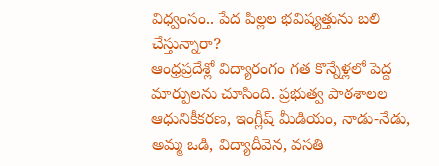విధ్వంసం.. పేద పిల్లల భవిష్యత్తును బలి చేస్తున్నారా?
ఆంధ్రప్రదేశ్లో విద్యారంగం గత కొన్నేళ్లలో పెద్ద మార్పులను చూసింది. ప్రభుత్వ పాఠశాలల ఆధునికీకరణ, ఇంగ్లీష్ మీడియం, నాడు-నేడు, అమ్మ ఒడి, విద్యాదీవెన, వసతి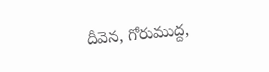దీవెన, గోరుముద్ద,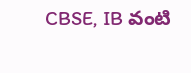CBSE, IB వంటి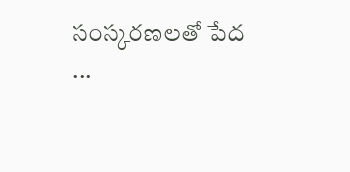సంస్కరణలతో పేద ...